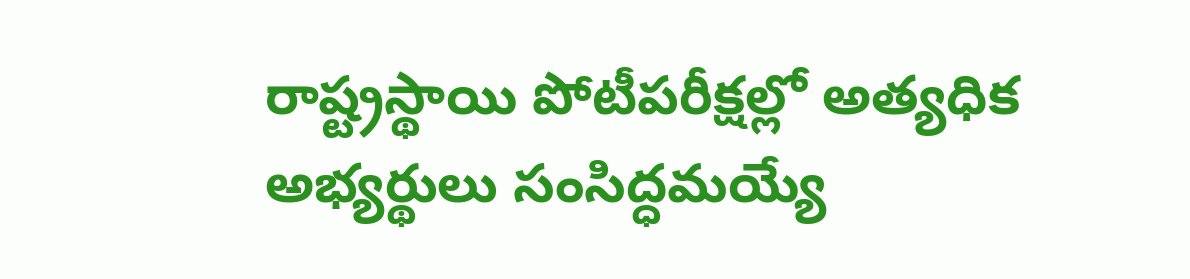రాష్ట్రస్థాయి పోటీపరీక్షల్లో అత్యధిక అభ్యర్థులు సంసిద్ధమయ్యే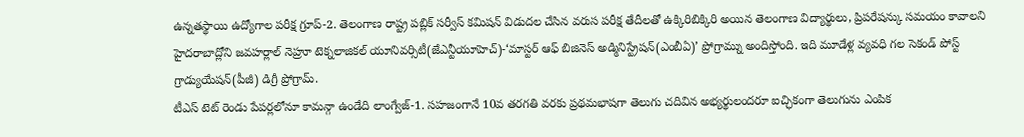ఉన్నతస్థాయి ఉద్యోగాల పరీక్ష గ్రూప్-2. తెలంగాణ రాష్ట్ర పబ్లిక్ సర్వీస్ కమిషన్ విడుదల చేసిన వరుస పరీక్ష తేదీలతో ఉక్కిరిబిక్కిరి అయిన తెలంగాణ విద్యార్థులు, ప్రిపరేషన్కు సమయం కావాలని
హైదరాబాద్లోని జవహర్లాల్ నెహ్రూ టెక్నలాజికల్ యూనివర్సిటీ(జేఎన్టీయూహెచ్)-‘మాస్టర్ ఆఫ్ బిజినెస్ అడ్మినిస్ట్రేషన్(ఎంబీఏ)’ ప్రోగ్రామ్ను అందిస్తోంది. ఇది మూడేళ్ల వ్యవధి గల సెకండ్ పోస్ట్ గ్రాడ్యుయేషన్(పీజీ) డిగ్రీ ప్రోగ్రామ్.
టీఎస్ టెట్ రెండు పేపర్లలోనూ కామన్గా ఉండేది లాంగ్వేజ్-1. సహజంగానే 10వ తరగతి వరకు ప్రథమభాషగా తెలుగు చదివిన అభ్యర్థులందరూ ఐచ్ఛికంగా తెలుగును ఎంపిక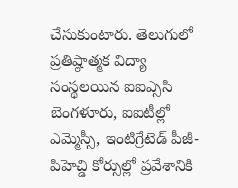చేసుకుంటారు. తెలుగులో
ప్రతిష్ఠాత్మక విద్యా సంస్థలయిన ఐఐఎ్ససి బెంగళూరు, ఐఐటీల్లో ఎమ్మెస్సీ, ఇంటిగ్రేటెడ్ పీజీ-పిహెచ్డి కోర్సుల్లో ప్రవేశానికి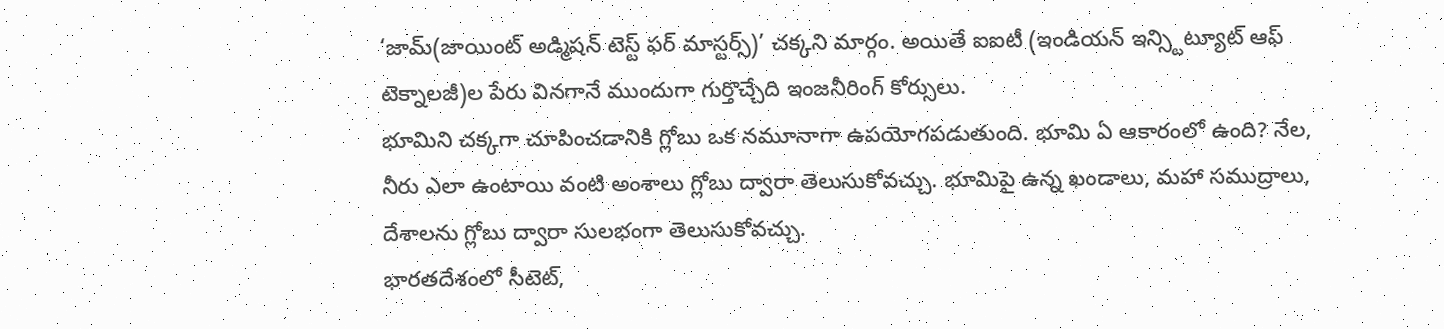‘జామ్(జాయింట్ అడ్మిషన్ టెస్ట్ ఫర్ మాస్టర్స్)’ చక్కని మార్గం. అయితే ఐఐటీ (ఇండియన్ ఇన్స్టిట్యూట్ ఆఫ్ టెక్నాలజీ)ల పేరు వినగానే ముందుగా గుర్తొచ్చేది ఇంజనీరింగ్ కోర్సులు.
భూమిని చక్కగా చూపించడానికి గ్లోబు ఒక నమూనాగా ఉపయోగపడుతుంది. భూమి ఏ ఆకారంలో ఉంది? నేల, నీరు ఎలా ఉంటాయి వంటి అంశాలు గ్లోబు ద్వారా తెలుసుకోవచ్చు. భూమిపై ఉన్న ఖండాలు, మహా సముద్రాలు, దేశాలను గ్లోబు ద్వారా సులభంగా తెలుసుకోవచ్చు.
భారతదేశంలో సీటెట్,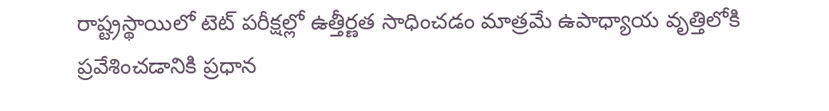రాష్ట్రస్థాయిలో టెట్ పరీక్షల్లో ఉత్తీర్ణత సాధించడం మాత్రమే ఉపాధ్యాయ వృత్తిలోకి ప్రవేశించడానికి ప్రధాన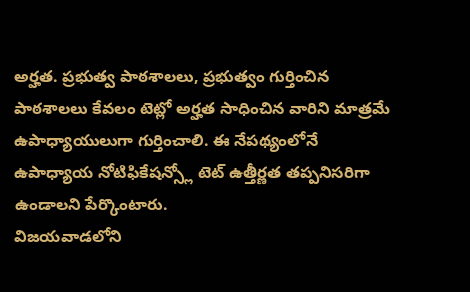అర్హత. ప్రభుత్వ పాఠశాలలు, ప్రభుత్వం గుర్తించిన పాఠశాలలు కేవలం టెట్లో అర్హత సాధించిన వారిని మాత్రమే ఉపాధ్యాయులుగా గుర్తించాలి. ఈ నేపథ్యంలోనే ఉపాధ్యాయ నోటిఫికేషన్స్లో టెట్ ఉత్తీర్ణత తప్పనిసరిగా ఉండాలని పేర్కొంటారు.
విజయవాడలోని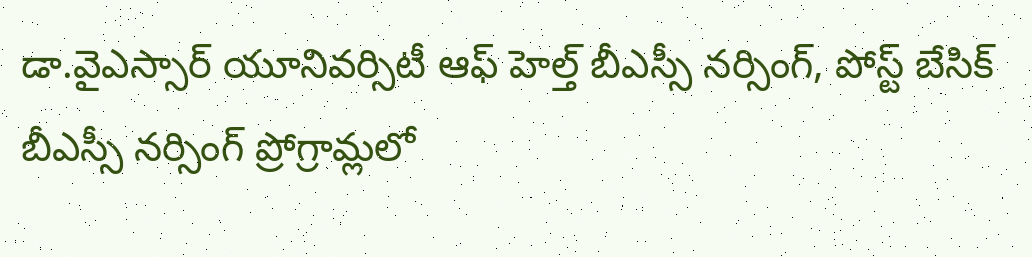డా.వైఎస్సార్ యూనివర్సిటీ ఆఫ్ హెల్త్ బీఎస్సీ నర్సింగ్, పోస్ట్ బేసిక్ బీఎస్సీ నర్సింగ్ ప్రోగ్రామ్లలో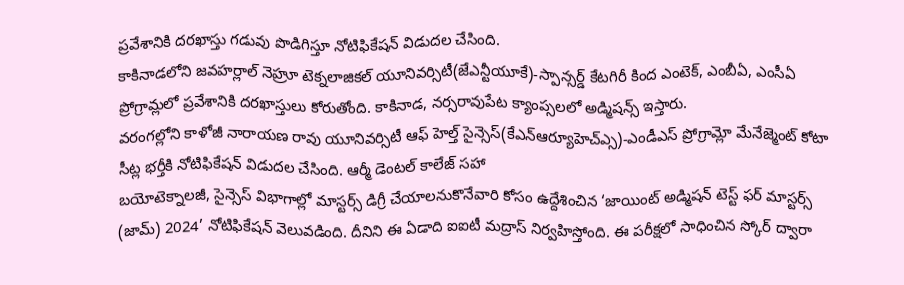ప్రవేశానికి దరఖాస్తు గడువు పొడిగిస్తూ నోటిఫికేషన్ విడుదల చేసింది.
కాకినాడలోని జవహర్లాల్ నెహ్రూ టెక్నలాజికల్ యూనివర్సిటీ(జేఎన్టీయూకే)-స్పాన్సర్డ్ కేటగిరీ కింద ఎంటెక్, ఎంబీఏ, ఎంసీఏ ప్రోగ్రామ్లలో ప్రవేశానికి దరఖాస్తులు కోరుతోంది. కాకినాడ, నర్సరావుపేట క్యాంప్సలలో అడ్మిషన్స్ ఇస్తారు.
వరంగల్లోని కాళోజీ నారాయణ రావు యూనివర్సిటీ ఆఫ్ హెల్త్ సైన్సెస్(కేఎన్ఆర్యూహెచ్ఎ్స)-ఎండీఎస్ ప్రోగ్రామ్లో మేనేజ్మెంట్ కోటా సీట్ల భర్తీకి నోటిఫికేషన్ విడుదల చేసింది. ఆర్మీ డెంటల్ కాలేజ్ సహా
బయోటెక్నాలజీ, సైన్సెస్ విభాగాల్లో మాస్టర్స్ డిగ్రీ చేయాలనుకొనేవారి కోసం ఉద్దేశించిన ‘జాయింట్ అడ్మిషన్ టెస్ట్ ఫర్ మాస్టర్స్ (జామ్) 2024’ నోటిఫికేషన్ వెలువడింది. దీనిని ఈ ఏడాది ఐఐటీ మద్రాస్ నిర్వహిస్తోంది. ఈ పరీక్షలో సాధించిన స్కోర్ ద్వారా